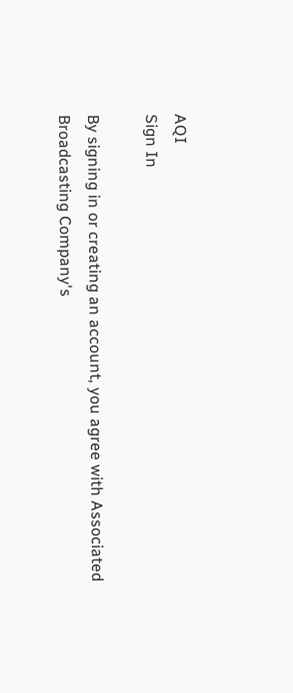AQI
Sign In

By signing in or creating an account, you agree with Associated Broadcasting Company's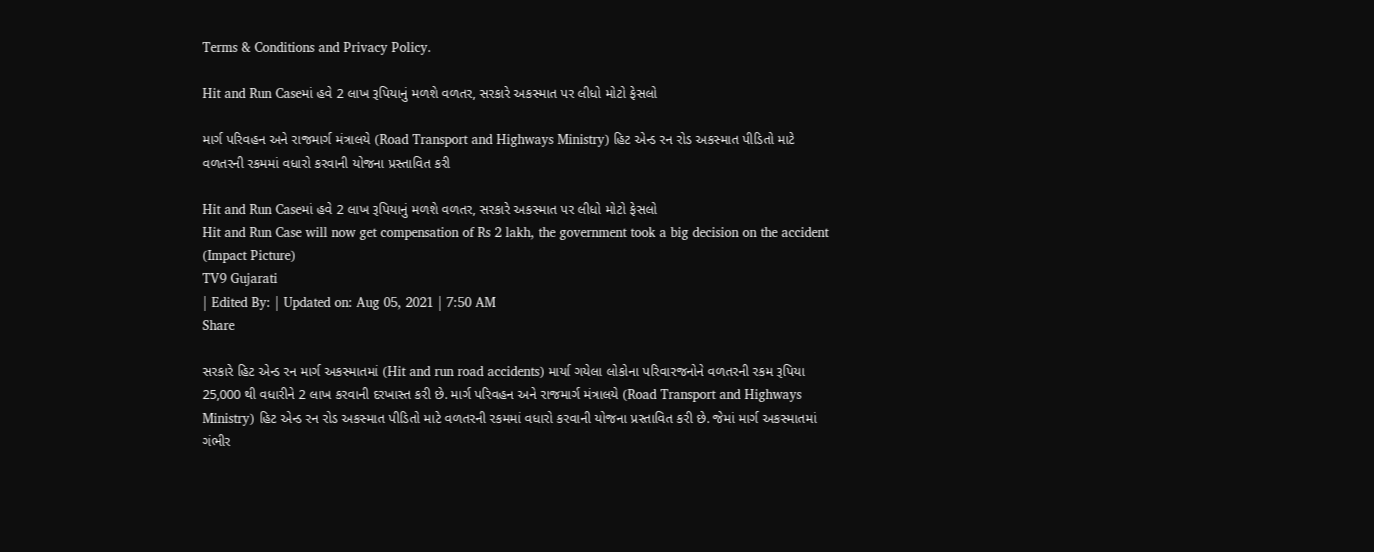Terms & Conditions and Privacy Policy.

Hit and Run Caseમાં હવે 2 લાખ રૂપિયાનું મળશે વળતર, સરકારે અકસ્માત પર લીધો મોટો ફેસલો

માર્ગ પરિવહન અને રાજમાર્ગ મંત્રાલયે (Road Transport and Highways Ministry) હિટ એન્ડ રન રોડ અકસ્માત પીડિતો માટે વળતરની રકમમાં વધારો કરવાની યોજના પ્રસ્તાવિત કરી

Hit and Run Caseમાં હવે 2 લાખ રૂપિયાનું મળશે વળતર, સરકારે અકસ્માત પર લીધો મોટો ફેસલો
Hit and Run Case will now get compensation of Rs 2 lakh, the government took a big decision on the accident (Impact Picture)
TV9 Gujarati
| Edited By: | Updated on: Aug 05, 2021 | 7:50 AM
Share

સરકારે હિટ એન્ડ રન માર્ગ અકસ્માતમાં (Hit and run road accidents) માર્યા ગયેલા લોકોના પરિવારજનોને વળતરની રકમ રૂપિયા 25,000 થી વધારીને 2 લાખ કરવાની દરખાસ્ત કરી છે. માર્ગ પરિવહન અને રાજમાર્ગ મંત્રાલયે (Road Transport and Highways Ministry) હિટ એન્ડ રન રોડ અકસ્માત પીડિતો માટે વળતરની રકમમાં વધારો કરવાની યોજના પ્રસ્તાવિત કરી છે. જેમાં માર્ગ અકસ્માતમાં ગંભીર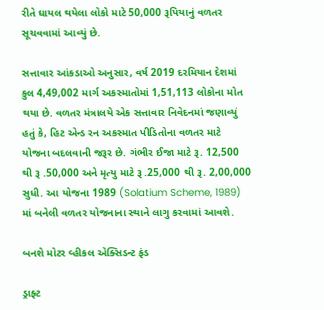રીતે ઘાયલ થયેલા લોકો માટે 50,000 રૂપિયાનું વળતર સૂચવવામાં આવ્યું છે.

સત્તાવાર આંકડાઓ અનુસાર, વર્ષ 2019 દરમિયાન દેશમાં કુલ 4,49,002 માર્ગ અકસ્માતોમાં 1,51,113 લોકોના મોત થયા છે. વળતર મંત્રાલયે એક સત્તાવાર નિવેદનમાં જણાવ્યું હતું કે, હિટ એન્ડ રન અકસ્માત પીડિતોના વળતર માટે યોજના બદલવાની જરૂર છે. ગંભીર ઈજા માટે રૂ. 12,500 થી રૂ .50,000 અને મૃત્યુ માટે રૂ .25,000 થી રૂ. 2,00,000 સુધી. આ યોજના 1989 (Solatium Scheme, 1989) માં બનેલી વળતર યોજનાના સ્થાને લાગુ કરવામાં આવશે.

બનશે મોટર વ્હીકલ એક્સિડન્ટ ફંડ

ડ્રાફ્ટ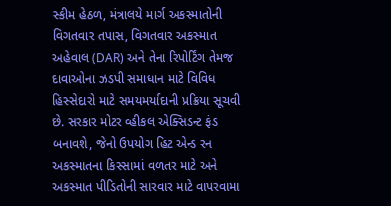સ્કીમ હેઠળ, મંત્રાલયે માર્ગ અકસ્માતોની વિગતવાર તપાસ, વિગતવાર અકસ્માત અહેવાલ (DAR) અને તેના રિપોર્ટિંગ તેમજ દાવાઓના ઝડપી સમાધાન માટે વિવિધ હિસ્સેદારો માટે સમયમર્યાદાની પ્રક્રિયા સૂચવી છે. સરકાર મોટર વ્હીકલ એક્સિડન્ટ ફંડ બનાવશે, જેનો ઉપયોગ હિટ એન્ડ રન અકસ્માતના કિસ્સામાં વળતર માટે અને અકસ્માત પીડિતોની સારવાર માટે વાપરવામા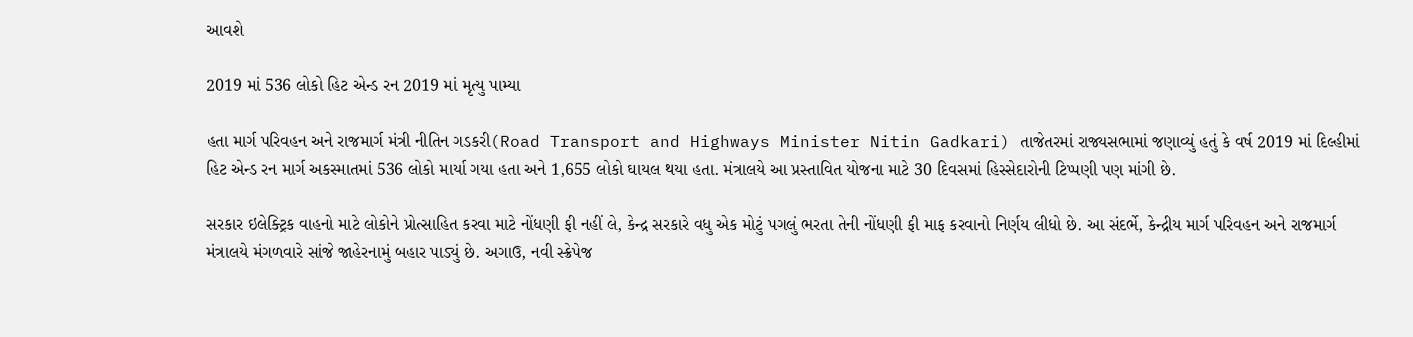આવશે

2019 માં 536 લોકો હિટ એન્ડ રન 2019 માં મૃત્યુ પામ્યા

હતા માર્ગ પરિવહન અને રાજમાર્ગ મંત્રી નીતિન ગડકરી(Road Transport and Highways Minister Nitin Gadkari) તાજેતરમાં રાજ્યસભામાં જણાવ્યું હતું કે વર્ષ 2019 માં દિલ્હીમાં હિટ એન્ડ રન માર્ગ અકસ્માતમાં 536 લોકો માર્યા ગયા હતા અને 1,655 લોકો ઘાયલ થયા હતા. મંત્રાલયે આ પ્રસ્તાવિત યોજના માટે 30 દિવસમાં હિસ્સેદારોની ટિપ્પણી પણ માંગી છે.

સરકાર ઇલેક્ટ્રિક વાહનો માટે લોકોને પ્રોત્સાહિત કરવા માટે નોંધણી ફી નહીં લે, કેન્દ્ર સરકારે વધુ એક મોટું પગલું ભરતા તેની નોંધણી ફી માફ કરવાનો નિર્ણય લીધો છે. આ સંદર્ભે, કેન્દ્રીય માર્ગ પરિવહન અને રાજમાર્ગ મંત્રાલયે મંગળવારે સાંજે જાહેરનામું બહાર પાડ્યું છે. અગાઉ, નવી સ્ક્રેપેજ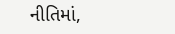નીતિમાં,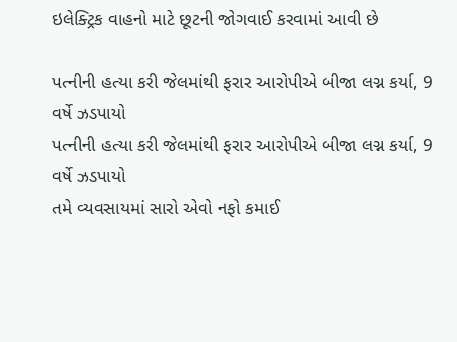ઇલેક્ટ્રિક વાહનો માટે છૂટની જોગવાઈ કરવામાં આવી છે

પત્નીની હત્યા કરી જેલમાંથી ફરાર આરોપીએ બીજા લગ્ન કર્યા, 9 વર્ષે ઝડપાયો
પત્નીની હત્યા કરી જેલમાંથી ફરાર આરોપીએ બીજા લગ્ન કર્યા, 9 વર્ષે ઝડપાયો
તમે વ્યવસાયમાં સારો એવો નફો કમાઈ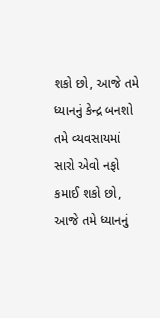શકો છો, આજે તમે ધ્યાનનું કેન્દ્ર બનશો
તમે વ્યવસાયમાં સારો એવો નફો કમાઈ શકો છો, આજે તમે ધ્યાનનું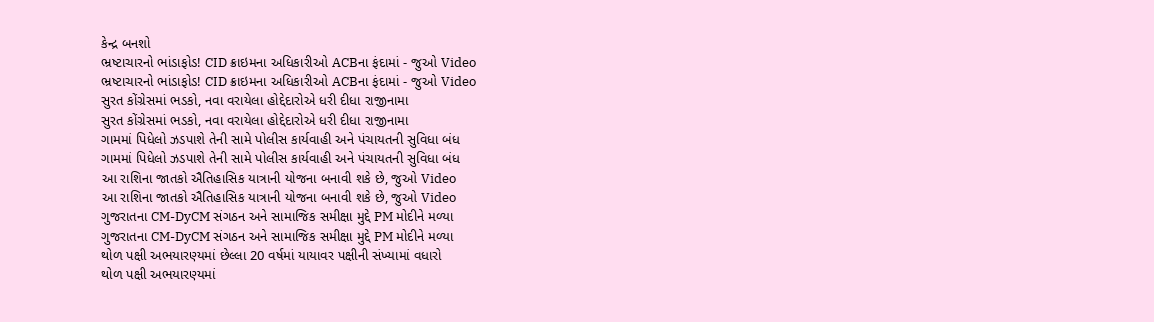કેન્દ્ર બનશો
ભ્રષ્ટાચારનો ભાંડાફોડ! CID ક્રાઇમના અધિકારીઓ ACBના ફંદામાં - જુઓ Video
ભ્રષ્ટાચારનો ભાંડાફોડ! CID ક્રાઇમના અધિકારીઓ ACBના ફંદામાં - જુઓ Video
સુરત કોંગ્રેસમાં ભડકો, નવા વરાયેલા હોદ્દેદારોએ ધરી દીધા રાજીનામા
સુરત કોંગ્રેસમાં ભડકો, નવા વરાયેલા હોદ્દેદારોએ ધરી દીધા રાજીનામા
ગામમાં પિધેલો ઝડપાશે તેની સામે પોલીસ કાર્યવાહી અને પંચાયતની સુવિધા બંધ
ગામમાં પિધેલો ઝડપાશે તેની સામે પોલીસ કાર્યવાહી અને પંચાયતની સુવિધા બંધ
આ રાશિના જાતકો ઐતિહાસિક યાત્રાની યોજના બનાવી શકે છે, જુઓ Video
આ રાશિના જાતકો ઐતિહાસિક યાત્રાની યોજના બનાવી શકે છે, જુઓ Video
ગુજરાતના CM-DyCM સંગઠન અને સામાજિક સમીક્ષા મુદ્દે PM મોદીને મળ્યા
ગુજરાતના CM-DyCM સંગઠન અને સામાજિક સમીક્ષા મુદ્દે PM મોદીને મળ્યા
થોળ પક્ષી અભયારણ્યમાં છેલ્લા 20 વર્ષમાં યાયાવર પક્ષીની સંખ્યામાં વધારો
થોળ પક્ષી અભયારણ્યમાં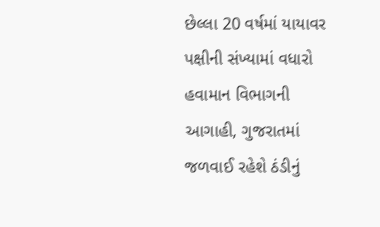છેલ્લા 20 વર્ષમાં યાયાવર પક્ષીની સંખ્યામાં વધારો
હવામાન વિભાગની આગાહી, ગુજરાતમાં જળવાઈ રહેશે ઠંડીનું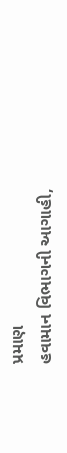પ્રમાણ
હવામાન વિભાગની આગાહી,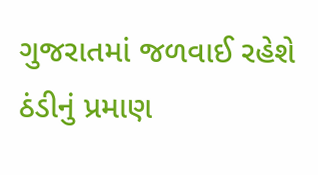ગુજરાતમાં જળવાઈ રહેશે ઠંડીનું પ્રમાણ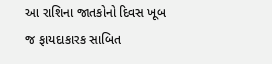આ રાશિના જાતકોનો દિવસ ખૂબ જ ફાયદાકારક સાબિત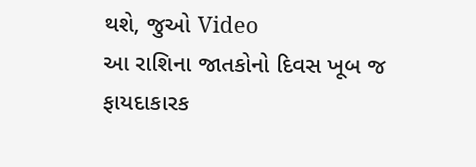થશે, જુઓ Video
આ રાશિના જાતકોનો દિવસ ખૂબ જ ફાયદાકારક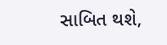સાબિત થશે,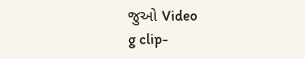જુઓ Video
g clip-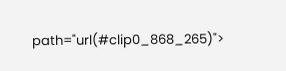path="url(#clip0_868_265)">